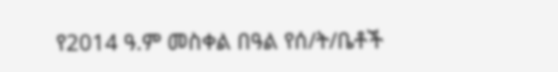የ2014 ዓ.ም መስቀል በዓል የሰ/ት/ቤቶች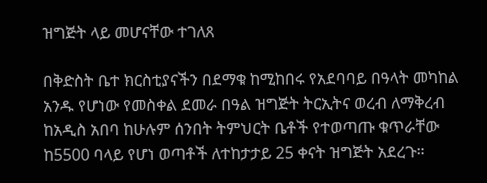ዝግጅት ላይ መሆናቸው ተገለጸ

በቅድስት ቤተ ክርስቲያናችን በደማቁ ከሚከበሩ የአደባባይ በዓላት መካከል አንዱ የሆነው የመስቀል ደመራ በዓል ዝግጅት ትርኢትና ወረብ ለማቅረብ ከአዲስ አበባ ከሁሉም ሰንበት ትምህርት ቤቶች የተወጣጡ ቁጥራቸው ከ5500 ባላይ የሆነ ወጣቶች ለተከታታይ 25 ቀናት ዝግጅት አደረጉ።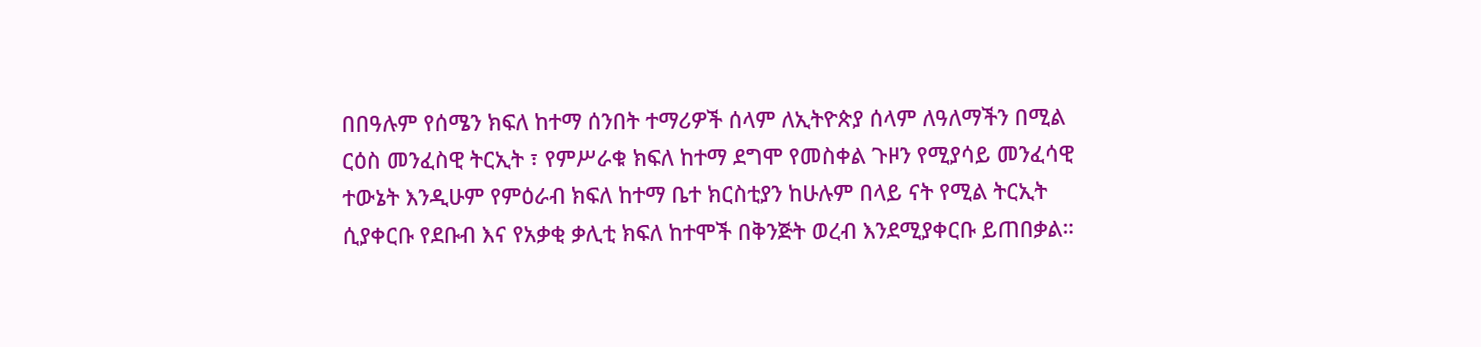በበዓሉም የሰሜን ክፍለ ከተማ ሰንበት ተማሪዎች ሰላም ለኢትዮጵያ ሰላም ለዓለማችን በሚል ርዕስ መንፈስዊ ትርኢት ፣ የምሥራቁ ክፍለ ከተማ ደግሞ የመስቀል ጉዞን የሚያሳይ መንፈሳዊ ተውኔት እንዲሁም የምዕራብ ክፍለ ከተማ ቤተ ክርስቲያን ከሁሉም በላይ ናት የሚል ትርኢት ሲያቀርቡ የደቡብ እና የአቃቂ ቃሊቲ ክፍለ ከተሞች በቅንጅት ወረብ እንደሚያቀርቡ ይጠበቃል።